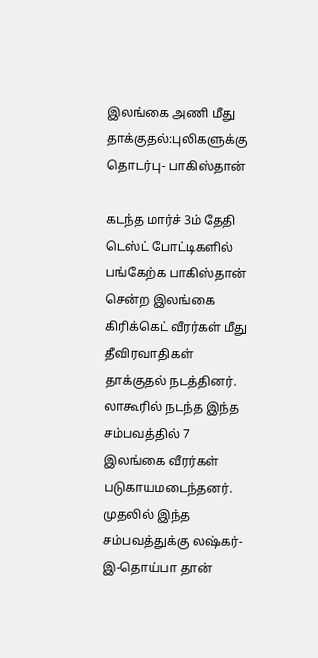இலங்கை அணி மீது தாக்குதல்:புலிகளுக்கு தொடர்பு- பாகிஸ்தான்

கடந்த மார்ச் 3ம் தேதி டெஸ்ட் போட்டிகளில் பங்கேற்க பாகிஸ்தான் சென்ற இலங்கை கிரிக்கெட் வீரர்கள் மீது தீவிரவாதிகள் தாக்குதல் நடத்தினர். லாகூரில் நடந்த இந்த சம்பவத்தில் 7 இலங்கை வீரர்கள் படுகாயமடைந்தனர்.
முதலில் இந்த சம்பவத்துக்கு லஷ்கர்-இ-தொய்பா தான்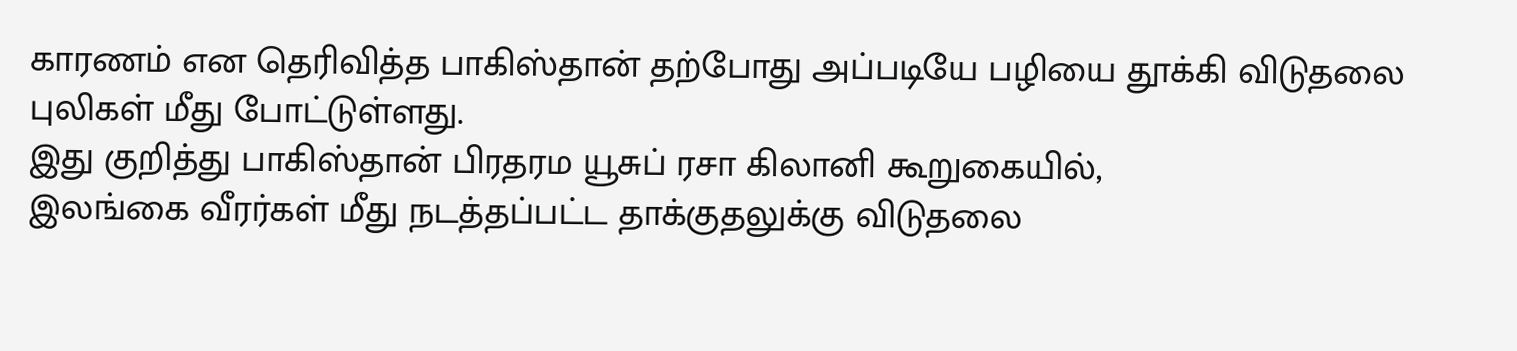காரணம் என தெரிவித்த பாகிஸ்தான் தற்போது அப்படியே பழியை தூக்கி விடுதலை புலிகள் மீது போட்டுள்ளது.
இது குறித்து பாகிஸ்தான் பிரதரம யூசுப் ரசா கிலானி கூறுகையில்,
இலங்கை வீரர்கள் மீது நடத்தப்பட்ட தாக்குதலுக்கு விடுதலை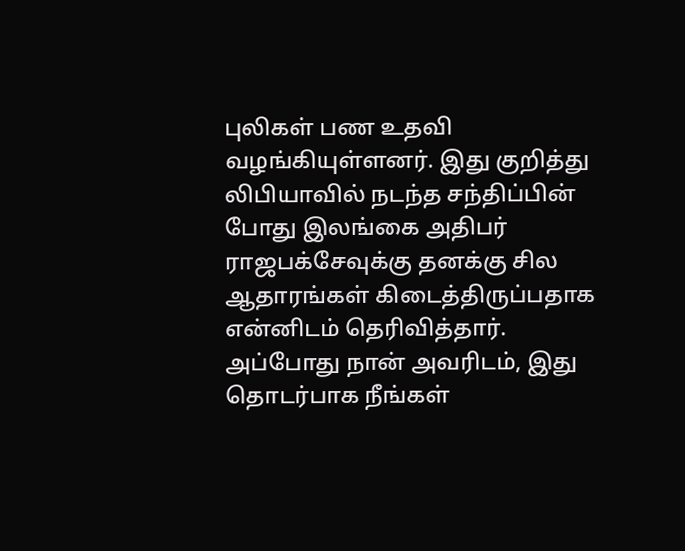புலிகள் பண உதவி வழங்கியுள்ளனர். இது குறித்து லிபியாவில் நடந்த சந்திப்பின் போது இலங்கை அதிபர் ராஜபக்சேவுக்கு தனக்கு சில ஆதாரங்கள் கிடைத்திருப்பதாக என்னிடம் தெரிவித்தார்.
அப்போது நான் அவரிடம், இது தொடர்பாக நீங்கள்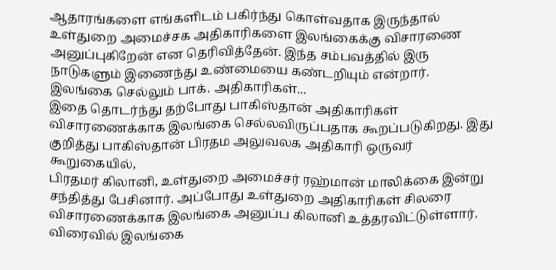ஆதாரங்களை எங்களிடம் பகிர்ந்து கொள்வதாக இருந்தால் உள்துறை அமைச்சக அதிகாரிகளை இலங்கைக்கு விசாரணை அனுப்புகிறேன் என தெரிவித்தேன். இந்த சம்பவத்தில் இரு நாடுகளும் இணைந்து உண்மையை கண்டறியும் என்றார்.
இலங்கை செல்லும் பாக். அதிகாரிகள்...
இதை தொடர்ந்து தற்போது பாகிஸ்தான் அதிகாரிகள் விசாரணைக்காக இலங்கை செல்லவிருப்பதாக கூறப்படுகிறது. இது குறித்து பாகிஸ்தான் பிரதம அலுவலக அதிகாரி ஒருவர் கூறுகையில்,
பிரதமர் கிலானி, உள்துறை அமைச்சர் ரஹ்மான் மாலிக்கை இன்று சந்தித்து பேசினார். அப்போது உள்துறை அதிகாரிகள் சிலரை விசாரணைக்காக இலங்கை அனுப்ப கிலானி உத்தரவிட்டுள்ளார்.
விரைவில் இலங்கை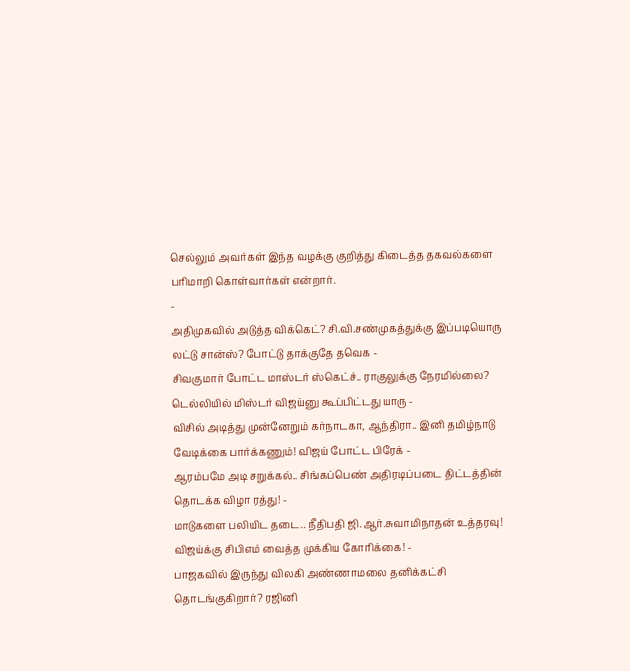செல்லும் அவர்கள் இந்த வழக்கு குறித்து கிடைத்த தகவல்களை பரிமாறி கொள்வார்கள் என்றார்.
-
அதிமுகவில் அடுத்த விக்கெட்? சி.வி.சண்முகத்துக்கு இப்படியொரு லட்டு சான்ஸ்? போட்டு தாக்குதே தவெக -
சிவகுமார் போட்ட மாஸ்டர் ஸ்கெட்ச்.. ராகுலுக்கு நேரமில்லை? டெல்லியில் மிஸ்டர் விஜய்னு கூப்பிட்டது யாரு -
விசில் அடித்து முன்னேறும் கர்நாடகா, ஆந்திரா.. இனி தமிழ்நாடு வேடிக்கை பார்க்கணும்! விஜய் போட்ட பிரேக் -
ஆரம்பமே அடி சறுக்கல்.. சிங்கப்பெண் அதிரடிப்படை திட்டத்தின் தொடக்க விழா ரத்து! -
மாடுகளை பலியிட தடை.. நீதிபதி ஜி.ஆர்.சுவாமிநாதன் உத்தரவு! விஜய்க்கு சிபிஎம் வைத்த முக்கிய கோரிக்கை! -
பாஜகவில் இருந்து விலகி அண்ணாமலை தனிக்கட்சி தொடங்குகிறார்? ரஜினி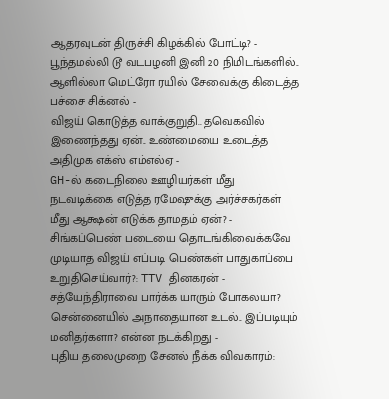ஆதரவுடன் திருச்சி கிழக்கில் போட்டி? -
பூந்தமல்லி டூ வடபழனி இனி 20 நிமிடங்களில்.. ஆளில்லா மெட்ரோ ரயில் சேவைக்கு கிடைத்த பச்சை சிக்னல் -
விஜய் கொடுத்த வாக்குறுதி.. தவெகவில் இணைந்தது ஏன்.. உண்மையை உடைத்த அதிமுக எக்ஸ் எம்எல்ஏ -
GH-ல் கடைநிலை ஊழியர்கள் மீது நடவடிக்கை எடுத்த ரமேஷுக்கு அர்ச்சகர்கள் மீது ஆக்ஷன் எடுக்க தாமதம் ஏன்? -
சிங்கப்பெண் படையை தொடங்கிவைக்கவே முடியாத விஜய் எப்படி பெண்கள் பாதுகாப்பை உறுதிசெய்வார்?: TTV தினகரன் -
சத்யேந்திராவை பார்க்க யாரும் போகலயா? சென்னையில் அநாதையான உடல்.. இப்படியும் மனிதர்களா? என்ன நடக்கிறது -
புதிய தலைமுறை சேனல் நீக்க விவகாரம்: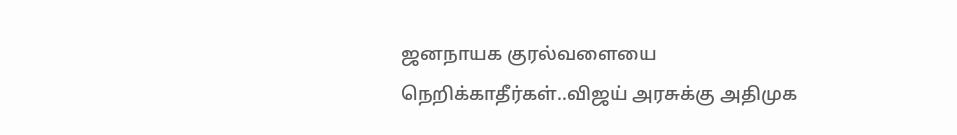ஜனநாயக குரல்வளையை நெறிக்காதீர்கள்..விஜய் அரசுக்கு அதிமுக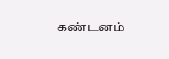கண்டனம்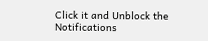Click it and Unblock the Notifications